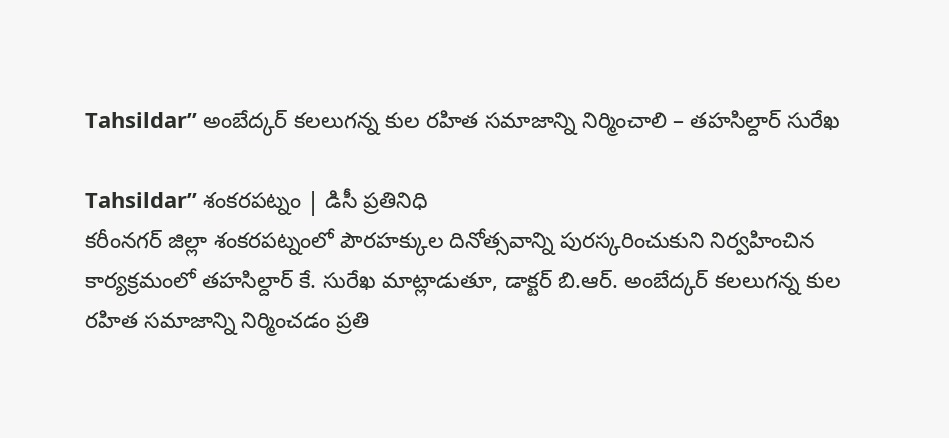Tahsildar” అంబేద్కర్ కలలుగన్న కుల రహిత సమాజాన్ని నిర్మించాలి – తహసిల్దార్ సురేఖ

Tahsildar” శంకరపట్నం | డిసీ ప్రతినిధి
కరీంనగర్ జిల్లా శంకరపట్నంలో పౌరహక్కుల దినోత్సవాన్ని పురస్కరించుకుని నిర్వహించిన కార్యక్రమంలో తహసిల్దార్ కే. సురేఖ మాట్లాడుతూ, డాక్టర్ బి.ఆర్. అంబేద్కర్ కలలుగన్న కుల రహిత సమాజాన్ని నిర్మించడం ప్రతి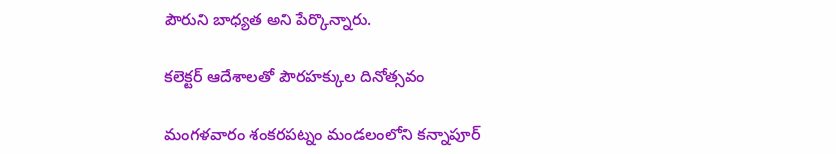పౌరుని బాధ్యత అని పేర్కొన్నారు.

కలెక్టర్ ఆదేశాలతో పౌరహక్కుల దినోత్సవం

మంగళవారం శంకరపట్నం మండలంలోని కన్నాపూర్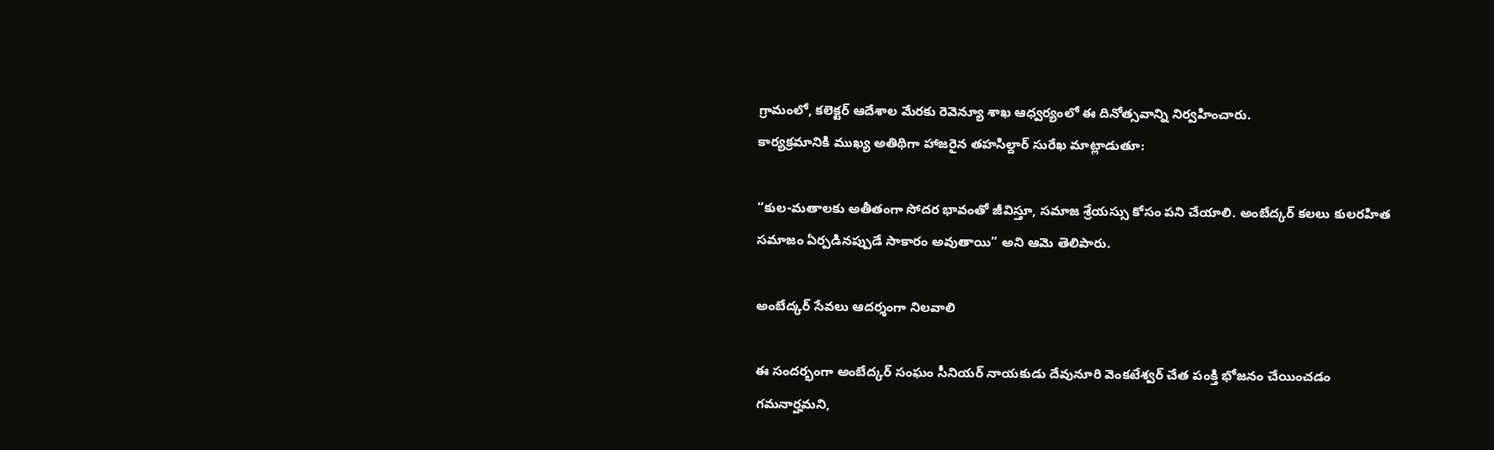గ్రామంలో, కలెక్టర్ ఆదేశాల మేరకు రెవెన్యూ శాఖ ఆధ్వర్యంలో ఈ దినోత్సవాన్ని నిర్వహించారు.
కార్యక్రమానికి ముఖ్య అతిథిగా హాజరైన తహసిల్దార్ సురేఖ మాట్లాడుతూ:

“కుల-మతాలకు అతీతంగా సోదర భావంతో జీవిస్తూ, సమాజ శ్రేయస్సు కోసం పని చేయాలి. అంబేద్కర్ కలలు కులరహిత సమాజం ఏర్పడినప్పుడే సాకారం అవుతాయి” అని ఆమె తెలిపారు.

అంబేద్కర్ సేవలు ఆదర్శంగా నిలవాలి

ఈ సందర్భంగా అంబేద్కర్ సంఘం సీనియర్ నాయకుడు దేవునూరి వెంకటేశ్వర్ చేత పంక్తి భోజనం చేయించడం గమనార్హమని,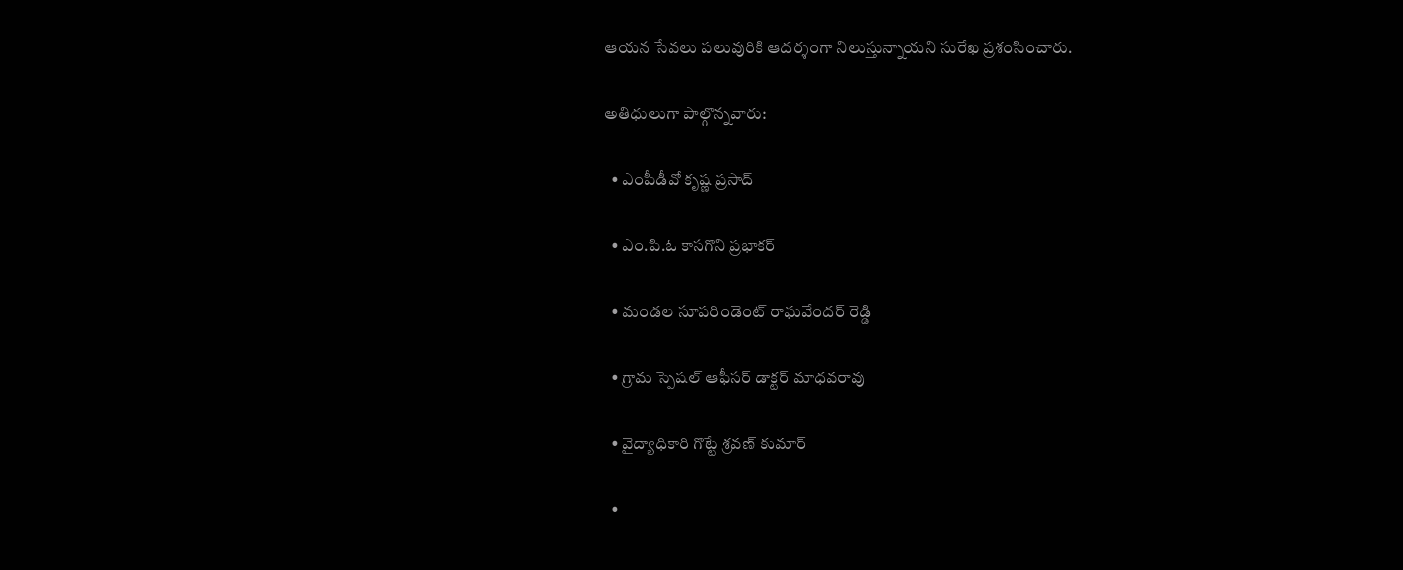ఆయన సేవలు పలువురికి ఆదర్శంగా నిలుస్తున్నాయని సురేఖ ప్రశంసించారు.

అతిధులుగా పాల్గొన్నవారు:

  • ఎంపీడీవో కృష్ణ ప్రసాద్

  • ఎం.పి.ఓ కాసగొని ప్రభాకర్

  • మండల సూపరిండెంట్ రాఘవేందర్ రెడ్డి

  • గ్రామ స్పెషల్ ఆఫీసర్ డాక్టర్ మాధవరావు

  • వైద్యాధికారి గొట్టే శ్రవణ్ కుమార్

  •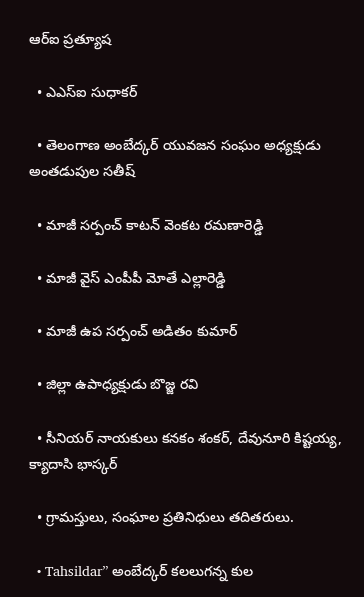ఆర్‌ఐ ప్రత్యూష

  • ఎఎస్‌ఐ సుధాకర్

  • తెలంగాణ అంబేద్కర్ యువజన సంఘం అధ్యక్షుడు అంతడుపుల సతీష్

  • మాజీ సర్పంచ్ కాటన్ వెంకట రమణారెడ్డి

  • మాజీ వైస్ ఎంపీపీ మోతే ఎల్లారెడ్డి

  • మాజీ ఉప సర్పంచ్ అడితం కుమార్

  • జిల్లా ఉపాధ్యక్షుడు బొజ్జ రవి

  • సీనియర్ నాయకులు కనకం శంకర్, దేవునూరి కిష్టయ్య, క్యాదాసి భాస్కర్

  • గ్రామస్తులు, సంఘాల ప్రతినిధులు తదితరులు.

  • Tahsildar” అంబేద్కర్ కలలుగన్న కుల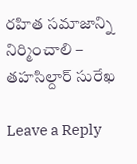రహిత సమాజాన్ని నిర్మించాలి – తహసిల్దార్ సురేఖ

Leave a Reply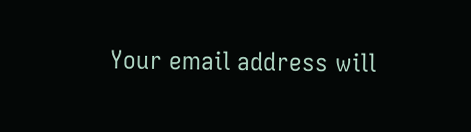Your email address will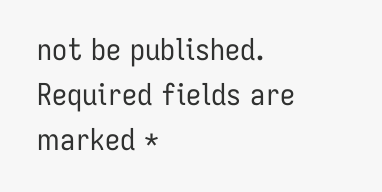not be published. Required fields are marked *